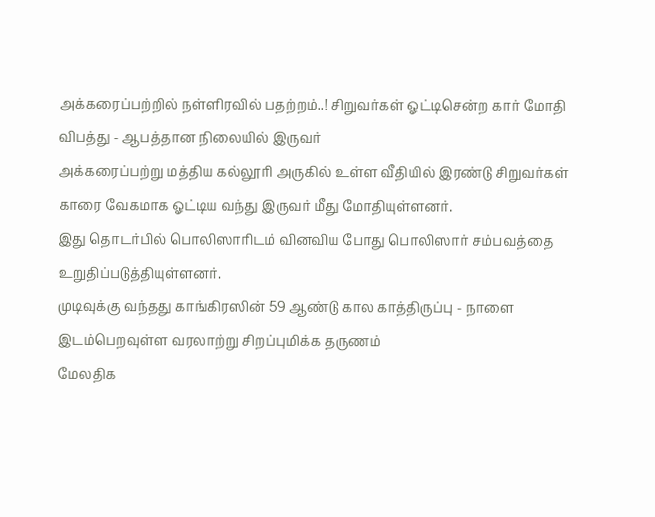அக்கரைப்பற்றில் நள்ளிரவில் பதற்றம்..! சிறுவர்கள் ஓட்டிசென்ற கார் மோதி விபத்து - ஆபத்தான நிலையில் இருவர்
அக்கரைப்பற்று மத்திய கல்லூரி அருகில் உள்ள வீதியில் இரண்டு சிறுவர்கள் காரை வேகமாக ஓட்டிய வந்து இருவர் மீது மோதியுள்ளனர்.
இது தொடர்பில் பொலிஸாரிடம் வினவிய போது பொலிஸார் சம்பவத்தை உறுதிப்படுத்தியுள்ளனர்.
முடிவுக்கு வந்தது காங்கிரஸின் 59 ஆண்டு கால காத்திருப்பு - நாளை இடம்பெறவுள்ள வரலாற்று சிறப்புமிக்க தருணம்
மேலதிக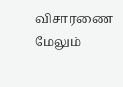விசாரணை
மேலும்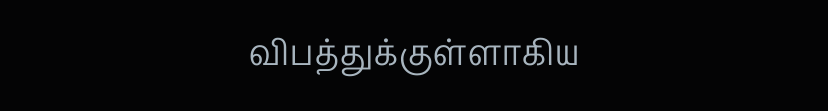விபத்துக்குள்ளாகிய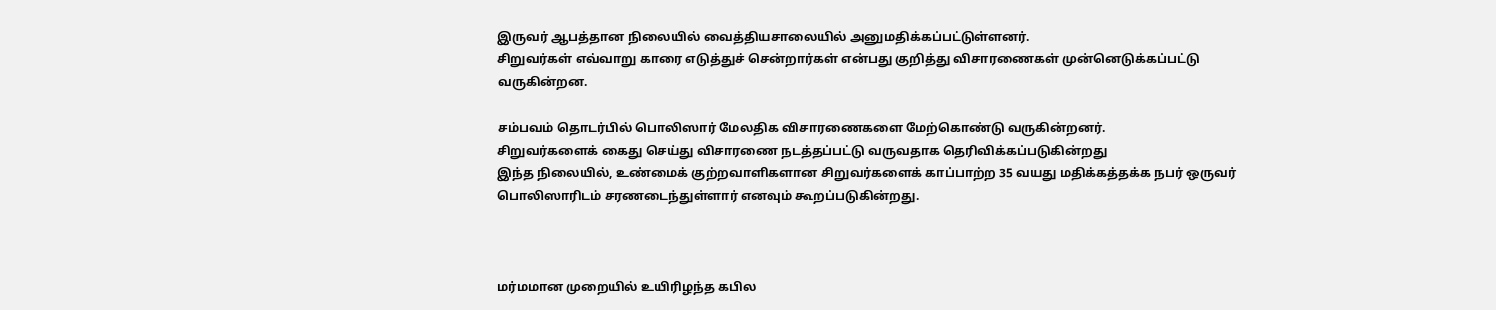இருவர் ஆபத்தான நிலையில் வைத்தியசாலையில் அனுமதிக்கப்பட்டுள்ளனர்.
சிறுவர்கள் எவ்வாறு காரை எடுத்துச் சென்றார்கள் என்பது குறித்து விசாரணைகள் முன்னெடுக்கப்பட்டு வருகின்றன.

சம்பவம் தொடர்பில் பொலிஸார் மேலதிக விசாரணைகளை மேற்கொண்டு வருகின்றனர்.
சிறுவர்களைக் கைது செய்து விசாரணை நடத்தப்பட்டு வருவதாக தெரிவிக்கப்படுகின்றது
இந்த நிலையில், உண்மைக் குற்றவாளிகளான சிறுவர்களைக் காப்பாற்ற 35 வயது மதிக்கத்தக்க நபர் ஒருவர் பொலிஸாரிடம் சரணடைந்துள்ளார் எனவும் கூறப்படுகின்றது.



மர்மமான முறையில் உயிரிழந்த கபில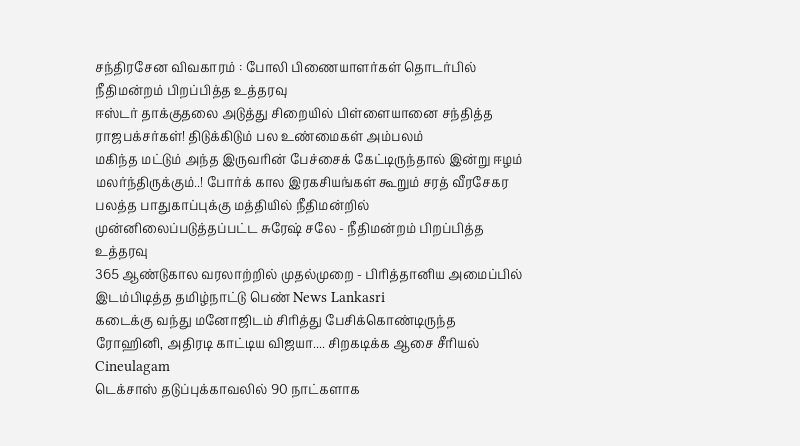சந்திரசேன விவகாரம் : போலி பிணையாளர்கள் தொடர்பில் நீதிமன்றம் பிறப்பித்த உத்தரவு
ஈஸ்டர் தாக்குதலை அடுத்து சிறையில் பிள்ளையானை சந்தித்த ராஜபக்சர்கள்! திடுக்கிடும் பல உண்மைகள் அம்பலம்
மகிந்த மட்டும் அந்த இருவரின் பேச்சைக் கேட்டிருந்தால் இன்று ஈழம் மலர்ந்திருக்கும்..! போர்க் கால இரகசியங்கள் கூறும் சரத் வீரசேகர
பலத்த பாதுகாப்புக்கு மத்தியில் நீதிமன்றில் முன்னிலைப்படுத்தப்பட்ட சுரேஷ் சலே - நீதிமன்றம் பிறப்பித்த உத்தரவு
365 ஆண்டுகால வரலாற்றில் முதல்முறை - பிரித்தானிய அமைப்பில் இடம்பிடித்த தமிழ்நாட்டு பெண் News Lankasri
கடைக்கு வந்து மனோஜிடம் சிரித்து பேசிக்கொண்டிருந்த ரோஹினி, அதிரடி காட்டிய விஜயா.... சிறகடிக்க ஆசை சீரியல் Cineulagam
டெக்சாஸ் தடுப்புக்காவலில் 90 நாட்களாக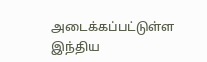அடைக்கப்பட்டுள்ள இந்திய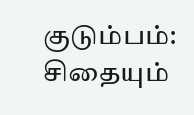குடும்பம்: சிதையும்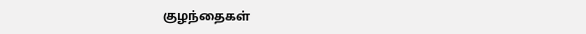குழந்தைகள்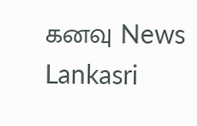கனவு News Lankasri